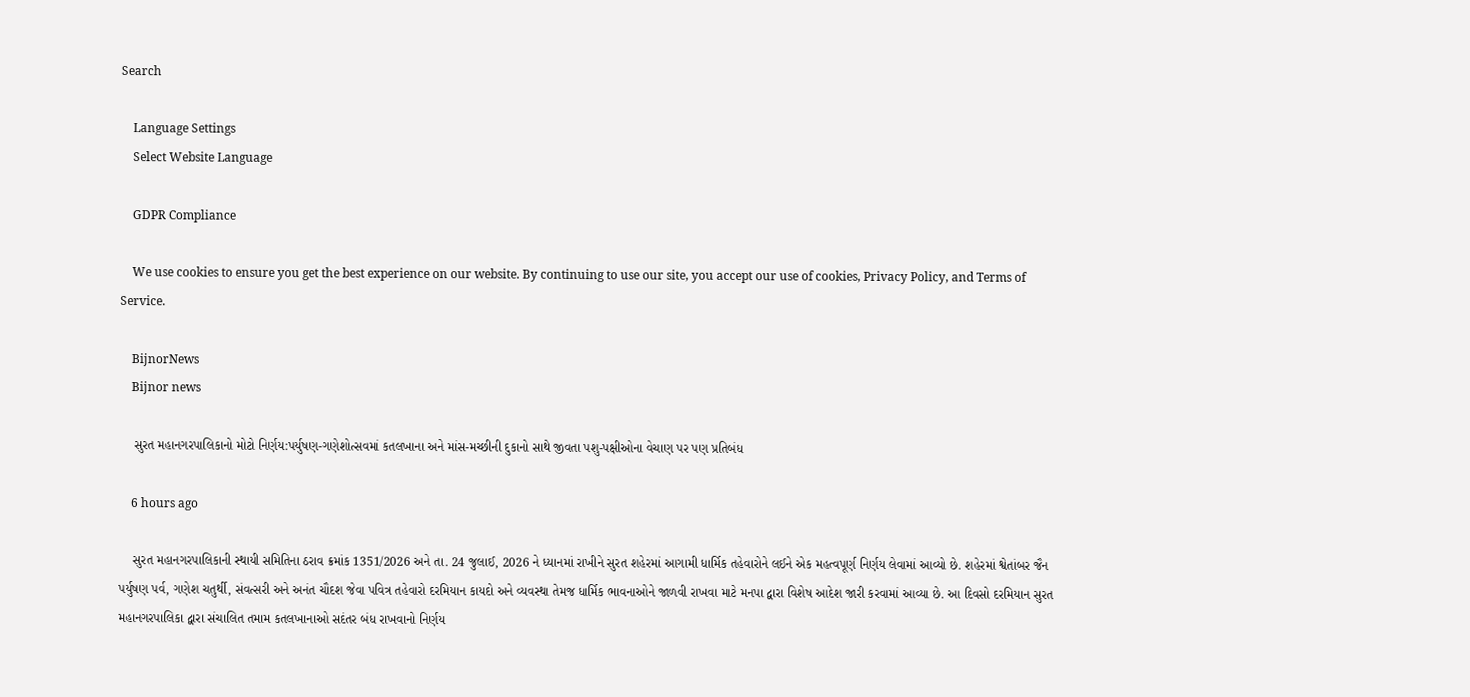Search

    Language Settings
    Select Website Language

    GDPR Compliance

    We use cookies to ensure you get the best experience on our website. By continuing to use our site, you accept our use of cookies, Privacy Policy, and Terms of Service.

    BijnorNews
    Bijnor news

    સુરત મહાનગરપાલિકાનો મોટો નિર્ણય:પર્યુષણ-ગણેશોત્સવમાં કતલખાના અને માંસ-મચ્છીની દુકાનો સાથે જીવતા પશુ-પક્ષીઓના વેચાણ પર પણ પ્રતિબંધ

    6 hours ago

    સુરત મહાનગરપાલિકાની સ્થાયી સમિતિના ઠરાવ ક્રમાંક 1351/2026 અને તા. 24 જુલાઈ, 2026 ને ધ્યાનમાં રાખીને સુરત શહેરમાં આગામી ધાર્મિક તહેવારોને લઈને એક મહત્વપૂર્ણ નિર્ણય લેવામાં આવ્યો છે. શહેરમાં શ્વેતાંબર જૈન પર્યુષણ પર્વ, ગણેશ ચતુર્થી, સંવત્સરી અને અનંત ચૌદશ જેવા પવિત્ર તહેવારો દરમિયાન કાયદો અને વ્યવસ્થા તેમજ ધાર્મિક ભાવનાઓને જાળવી રાખવા માટે મનપા દ્વારા વિશેષ આદેશ જારી કરવામાં આવ્યા છે. આ દિવસો દરમિયાન સુરત મહાનગરપાલિકા દ્વારા સંચાલિત તમામ કતલખાનાઓ સદંતર બંધ રાખવાનો નિર્ણય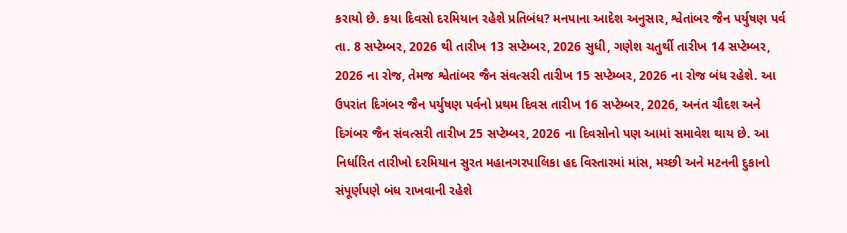કરાયો છે. કયા દિવસો દરમિયાન રહેશે પ્રતિબંધ? મનપાના આદેશ અનુસાર, શ્વેતાંબર જૈન પર્યુષણ પર્વ તા. 8 સપ્ટેમ્બર, 2026 થી તારીખ 13 સપ્ટેમ્બર, 2026 સુધી, ગણેશ ચતુર્થી તારીખ 14 સપ્ટેમ્બર, 2026 ના રોજ, તેમજ શ્વેતાંબર જૈન સંવત્સરી તારીખ 15 સપ્ટેમ્બર, 2026 ના રોજ બંધ રહેશે. આ ઉપરાંત દિગંબર જૈન પર્યુષણ પર્વનો પ્રથમ દિવસ તારીખ 16 સપ્ટેમ્બર, 2026, અનંત ચૌદશ અને દિગંબર જૈન સંવત્સરી તારીખ 25 સપ્ટેમ્બર, 2026 ના દિવસોનો પણ આમાં સમાવેશ થાય છે. આ નિર્ધારિત તારીખો દરમિયાન સુરત મહાનગરપાલિકા હદ વિસ્તારમાં માંસ, મચ્છી અને મટનની દુકાનો સંપૂર્ણપણે બંધ રાખવાની રહેશે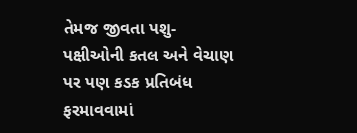તેમજ જીવતા પશુ-પક્ષીઓની કતલ અને વેચાણ પર પણ કડક પ્રતિબંધ ફરમાવવામાં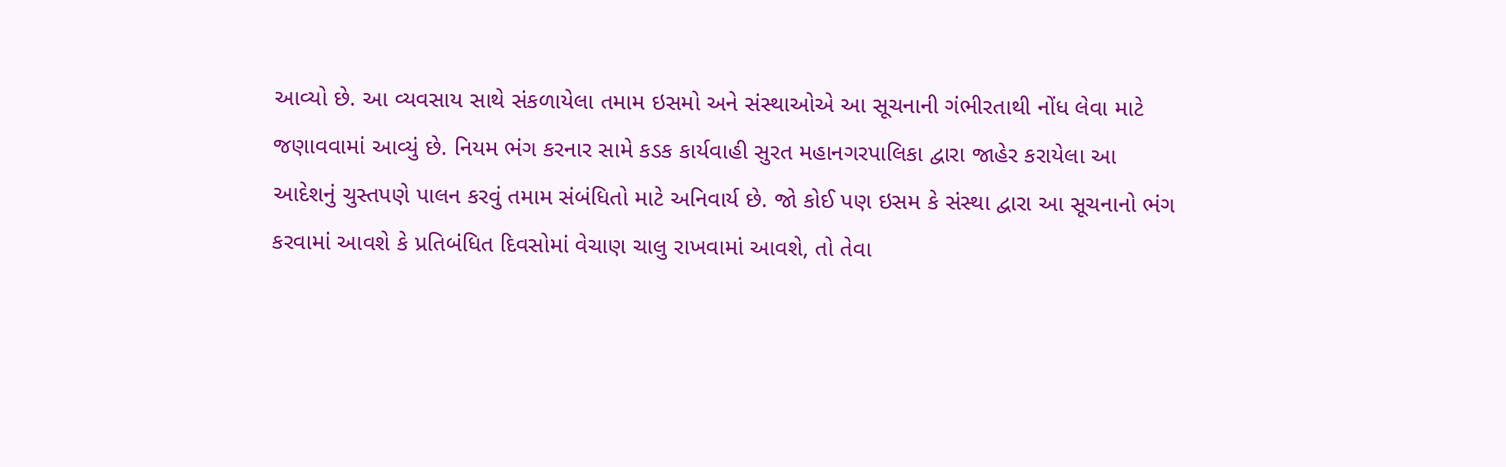આવ્યો છે. આ વ્યવસાય સાથે સંકળાયેલા તમામ ઇસમો અને સંસ્થાઓએ આ સૂચનાની ગંભીરતાથી નોંધ લેવા માટે જણાવવામાં આવ્યું છે. નિયમ ભંગ કરનાર સામે કડક કાર્યવાહી સુરત મહાનગરપાલિકા દ્વારા જાહેર કરાયેલા આ આદેશનું ચુસ્તપણે પાલન કરવું તમામ સંબંધિતો માટે અનિવાર્ય છે. જો કોઈ પણ ઇસમ કે સંસ્થા દ્વારા આ સૂચનાનો ભંગ કરવામાં આવશે કે પ્રતિબંધિત દિવસોમાં વેચાણ ચાલુ રાખવામાં આવશે, તો તેવા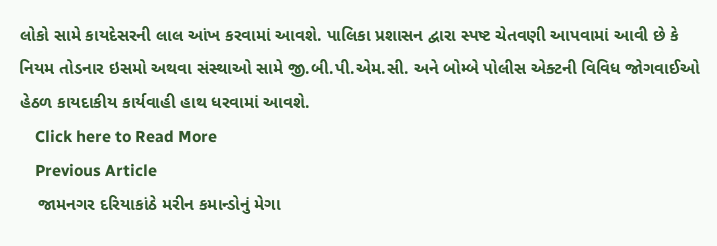લોકો સામે કાયદેસરની લાલ આંખ કરવામાં આવશે. પાલિકા પ્રશાસન દ્વારા સ્પષ્ટ ચેતવણી આપવામાં આવી છે કે નિયમ તોડનાર ઇસમો અથવા સંસ્થાઓ સામે જી.બી.પી.એમ.સી. અને બોમ્બે પોલીસ એક્ટની વિવિધ જોગવાઈઓ હેઠળ કાયદાકીય કાર્યવાહી હાથ ધરવામાં આવશે.
    Click here to Read More
    Previous Article
    જામનગર દરિયાકાંઠે મરીન કમાન્ડોનું મેગા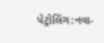પેટ્રોલિંગ:નવા-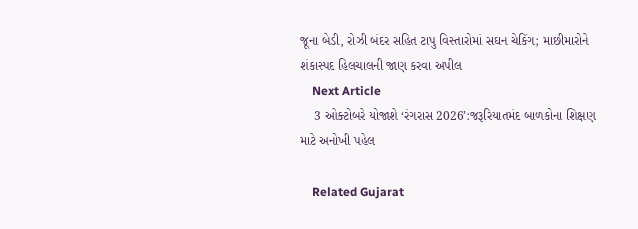જૂના બેડી, રોઝી બંદર સહિત ટાપુ વિસ્તારોમાં સઘન ચેકિંગ; માછીમારોને શંકાસ્પદ હિલચાલની જાણ કરવા અપીલ
    Next Article
    3 ઓક્ટોબરે યોજાશે ‘રંગરાસ 2026’:જરૂરિયાતમંદ બાળકોના શિક્ષણ માટે અનોખી પહેલ

    Related Gujarat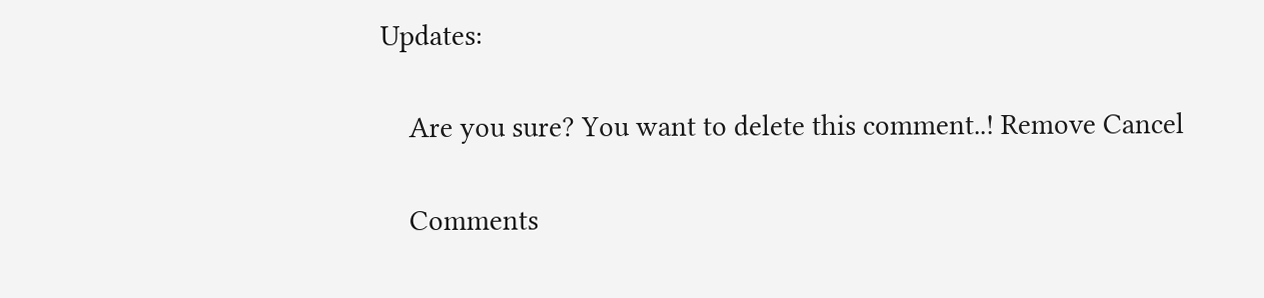Updates:

    Are you sure? You want to delete this comment..! Remove Cancel

    Comments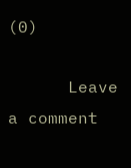(0)

      Leave a comment